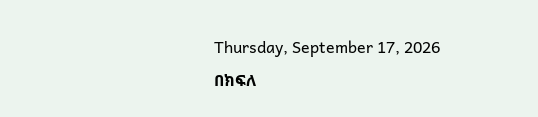Thursday, September 17, 2026
በክፍለ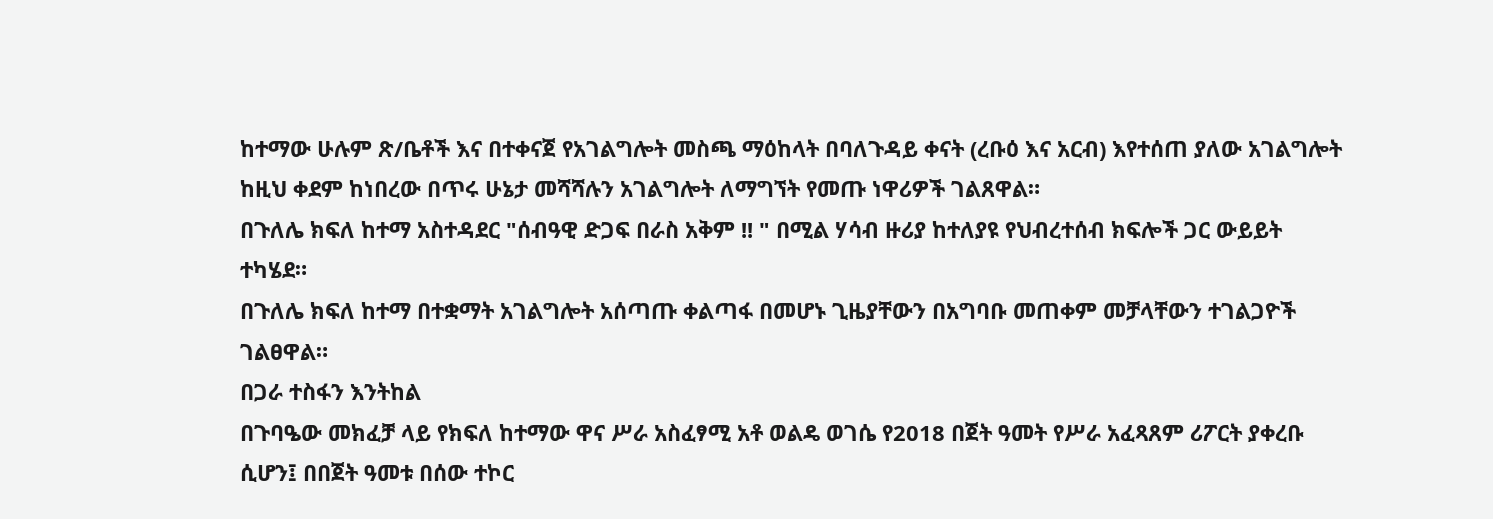ከተማው ሁሉም ጽ/ቤቶች እና በተቀናጀ የአገልግሎት መስጫ ማዕከላት በባለጉዳይ ቀናት (ረቡዕ እና አርብ) እየተሰጠ ያለው አገልግሎት ከዚህ ቀደም ከነበረው በጥሩ ሁኔታ መሻሻሉን አገልግሎት ለማግኘት የመጡ ነዋሪዎች ገልጸዋል።
በጉለሌ ክፍለ ከተማ አስተዳደር "ሰብዓዊ ድጋፍ በራስ አቅም !! " በሚል ሃሳብ ዙሪያ ከተለያዩ የህብረተሰብ ክፍሎች ጋር ውይይት ተካሄደ።
በጉለሌ ክፍለ ከተማ በተቋማት አገልግሎት አሰጣጡ ቀልጣፋ በመሆኑ ጊዜያቸውን በአግባቡ መጠቀም መቻላቸውን ተገልጋዮች ገልፀዋል።
በጋራ ተስፋን እንትከል
በጉባዔው መክፈቻ ላይ የክፍለ ከተማው ዋና ሥራ አስፈፃሚ አቶ ወልዴ ወገሴ የ2018 በጀት ዓመት የሥራ አፈጻጸም ሪፖርት ያቀረቡ ሲሆን፤ በበጀት ዓመቱ በሰው ተኮር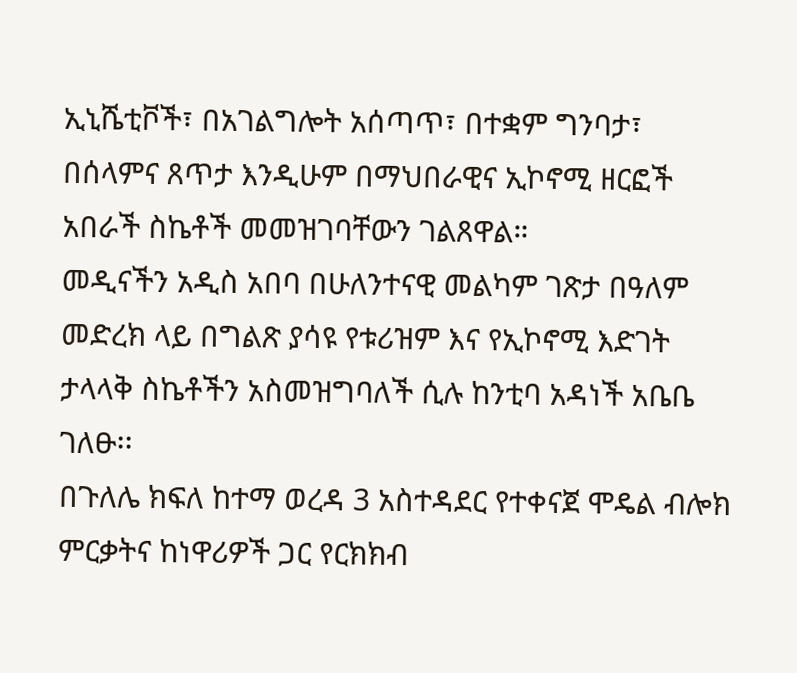ኢኒሼቲቮች፣ በአገልግሎት አሰጣጥ፣ በተቋም ግንባታ፣ በሰላምና ጸጥታ እንዲሁም በማህበራዊና ኢኮኖሚ ዘርፎች አበራች ስኬቶች መመዝገባቸውን ገልጸዋል።
መዲናችን አዲስ አበባ በሁለንተናዊ መልካም ገጽታ በዓለም መድረክ ላይ በግልጽ ያሳዩ የቱሪዝም እና የኢኮኖሚ እድገት ታላላቅ ስኬቶችን አስመዝግባለች ሲሉ ከንቲባ አዳነች አቤቤ ገለፁ፡፡
በጉለሌ ክፍለ ከተማ ወረዳ 3 አስተዳደር የተቀናጀ ሞዴል ብሎክ ምርቃትና ከነዋሪዎች ጋር የርክክብ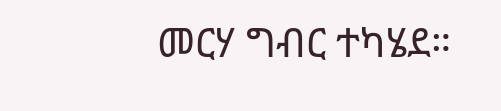መርሃ ግብር ተካሄደ።